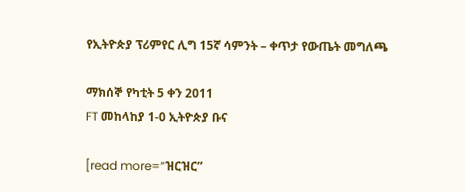የኢትዮጵያ ፕሪምየር ሊግ 15ኛ ሳምንት – ቀጥታ የውጤት መግለጫ

ማክሰኞ የካቲት 5 ቀን 2011
FT መከላከያ 1-0 ኢትዮጵያ ቡና

[read more=”ዝርዝር”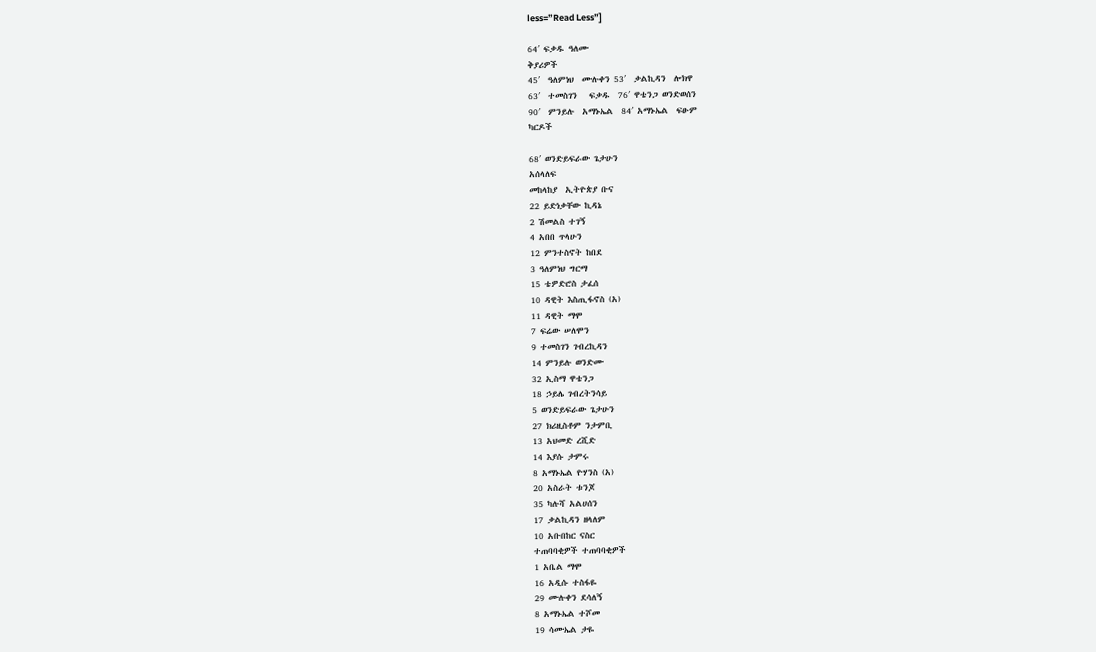less=”Read Less”]

64′ ፍቃዱ ዓለሙ
ቅያሪዎች
45′  ዓለምነህ  ሙሉቀን 53′  ቃልኪዳን  ሎክዋ
63′  ተመስገን   ፍቃዱ  76′ ዋቴንጋ ወንድወሰን
90′  ምንይሉ  አማኑኤል  84′ አማኑኤል  ፍፁም
ካርዶች

68′ ወንድይፍራው ጌታሁን
አሰላለፍ
መከላከያ  ኢትዮጵያ ቡና
22 ይድነቃቸው ኪዳኔ
2 ሽመልስ ተገኝ
4 አበበ ጥላሁን
12 ምንተስኖት ከበደ
3 ዓለምነህ ግርማ
15 ቴዎድሮስ ታፈሰ
10 ዳዊት እስጢፋኖስ (አ)
11 ዳዊት ማሞ
7 ፍሬው ሠለሞን
9 ተመስገን ገብረኪዳን
14 ምንይሉ ወንድሙ
32 ኢስማ ዋቴንጋ
18 ኃይሌ ገብረትንሳይ
5 ወንድይፍራው ጌታሁን
27 ክሪዚስቶም ንታምቢ
13 አህመድ ረሺድ
14 እያሱ ታምሩ
8 አማኑኤል ዮሃንስ (አ)
20 አስራት ቱንጆ
35 ካሉሻ አልሀሰን
17 ቃልኪዳን ዘላለም
10 አቡበከር ናስር
ተጠባባቂዎች ተጠባባቂዎች
1 አቤል ማሞ
16 አዲሱ ተስፋዬ
29 ሙሉቀን ደሳለኝ
8 አማኑኤል ተሾመ
19 ሳሙኤል ታዬ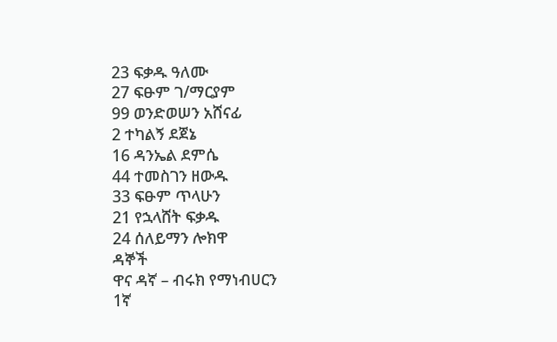23 ፍቃዱ ዓለሙ
27 ፍፁም ገ/ማርያም
99 ወንድወሠን አሸናፊ
2 ተካልኝ ደጀኔ
16 ዳንኤል ደምሴ
44 ተመስገን ዘውዱ
33 ፍፁም ጥላሁን
21 የኋላሸት ፍቃዱ
24 ሰለይማን ሎክዋ
ዳኞች
ዋና ዳኛ – ብሩክ የማነብሀርን
1ኛ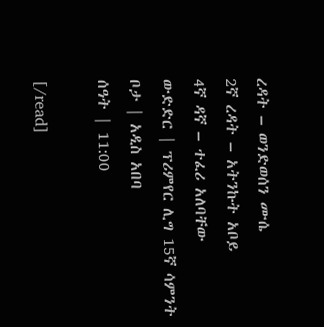ረዳት – ወንድወሰን ሙሴ
2ኛ ረዳት – አትንኩት አቦይ
4ኛ ዳኛ – ተፈሪ አለባቸው
ውድድር | ፕሪምየር ሊግ 15ኛ ሳምንት
ቦታ | አዲስ አበባ
ሰዓት | 11:00

[/read]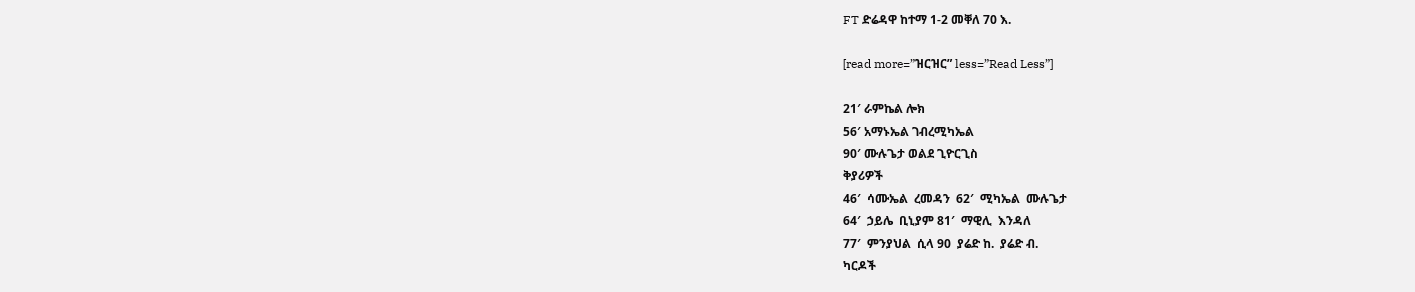FT ድሬዳዋ ከተማ 1-2 መቐለ 70 እ.

[read more=”ዝርዝር” less=”Read Less”]

21′ ራምኬል ሎክ
56′ አማኑኤል ገብረሚካኤል
90′ ሙሉጌታ ወልደ ጊዮርጊስ
ቅያሪዎች
46′  ሳሙኤል  ረመዳን  62′  ሚካኤል  ሙሉጌታ
64′  ኃይሌ  ቢኒያም 81′  ማዊሊ  እንዳለ
77′  ምንያህል  ሲላ 90  ያሬድ ከ.  ያሬድ ብ.
ካርዶች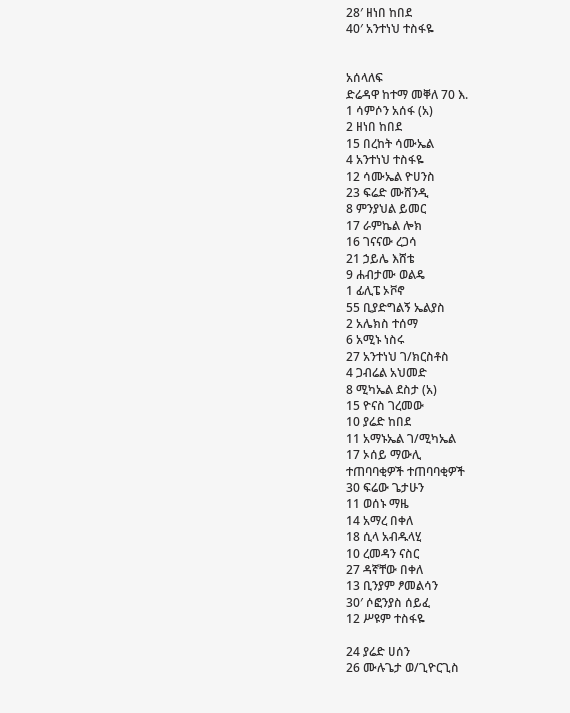28′ ዘነበ ከበደ
40′ አንተነህ ተስፋዬ


አሰላለፍ
ድሬዳዋ ከተማ መቐለ 70 እ.
1 ሳምሶን አሰፋ (አ)
2 ዘነበ ከበደ
15 በረከት ሳሙኤል
4 አንተነህ ተስፋዬ
12 ሳሙኤል ዮሀንስ
23 ፍሬድ ሙሸንዲ
8 ምንያህል ይመር
17 ራምኬል ሎክ
16 ገናናው ረጋሳ
21 ኃይሌ እሸቴ
9 ሐብታሙ ወልዴ
1 ፊሊፔ ኦቮኖ
55 ቢያድግልኝ ኤልያስ
2 አሌክስ ተሰማ
6 አሚኑ ነስሩ
27 አንተነህ ገ/ክርስቶስ
4 ጋብሬል አህመድ
8 ሚካኤል ደስታ (አ)
15 ዮናስ ገረመው
10 ያሬድ ከበደ
11 አማኑኤል ገ/ሚካኤል
17 ኦሰይ ማውሊ
ተጠባባቂዎች ተጠባባቂዎች
30 ፍሬው ጌታሁን
11 ወሰኑ ማዜ
14 አማረ በቀለ
18 ሲላ አብዱላሂ
10 ረመዳን ናስር
27 ዳኛቸው በቀለ
13 ቢንያም ፆመልሳን
30′ ሶፎንያስ ሰይፈ
12 ሥዩም ተስፋዬ

24 ያሬድ ሀሰን
26 ሙሉጌታ ወ/ጊዮርጊስ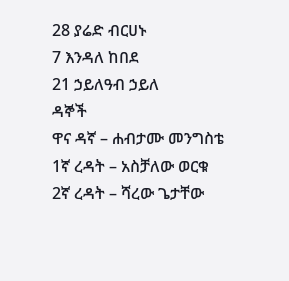28 ያሬድ ብርሀኑ
7 እንዳለ ከበደ
21 ኃይለዓብ ኃይለ
ዳኞች
ዋና ዳኛ – ሐብታሙ መንግስቴ
1ኛ ረዳት – አስቻለው ወርቁ
2ኛ ረዳት – ሻረው ጌታቸው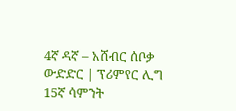4ኛ ዳኛ – አሸብር ሰቦቃ
ውድድር | ፕሪምየር ሊግ 15ኛ ሳምንት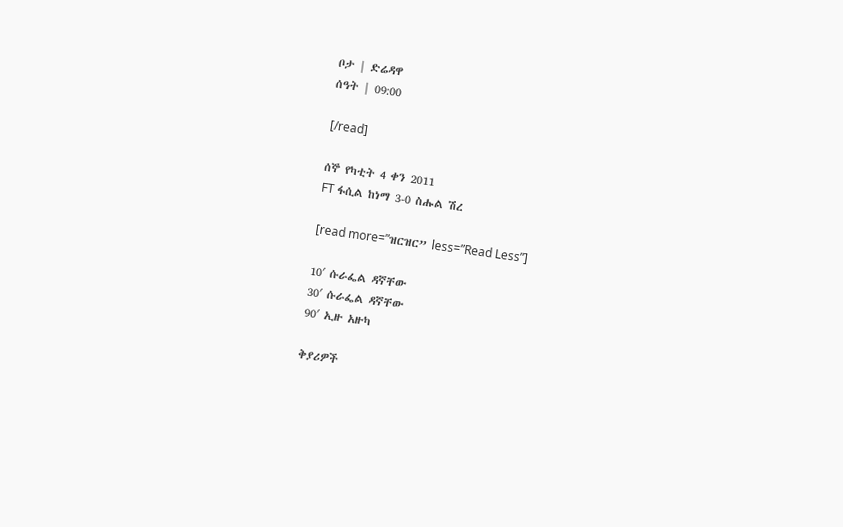ቦታ | ድሬዳዋ
ሰዓት | 09:00

[/read]

ሰኞ የካቲት 4 ቀን 2011
FT ፋሲል ከነማ 3-0 ስሑል ሽረ

[read more=”ዝርዝር” less=”Read Less”]

10′ ሱራፌል ዳኛቸው
30′ ሱራፌል ዳኛቸው
90′ ኢዙ አዙካ

ቅያሪዎች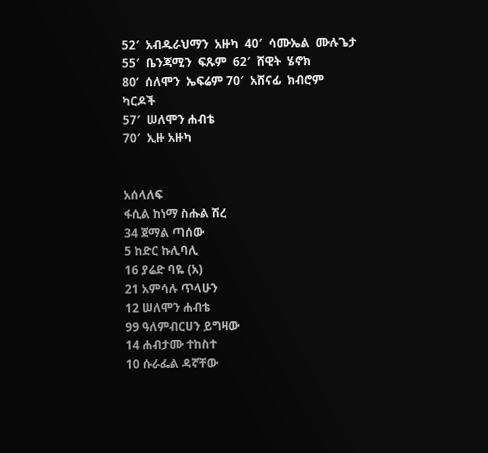52′  አብዱራህማን  አዙካ  40′  ሳሙኤል  ሙሉጌታ
55′  ቤንጃሚን  ፍጹም  62′  ሸዊት  ሄኖክ
80‘  ሰለሞን  ኤፍሬም 70′  አሸናፊ  ክብሮም
ካርዶች
57′  ሠለሞን ሐብቴ
70′  ኢዙ አዙካ


አሰላለፍ
ፋሲል ከነማ ስሑል ሽረ
34 ጀማል ጣሰው
5 ከድር ኩሊባሊ
16 ያሬድ ባዬ (አ)
21 አምሳሉ ጥላሁን
12 ሠለሞን ሐብቴ
99 ዓለምብርሀን ይግዛው
14 ሐብታሙ ተከስተ
10 ሱራፌል ዳኛቸው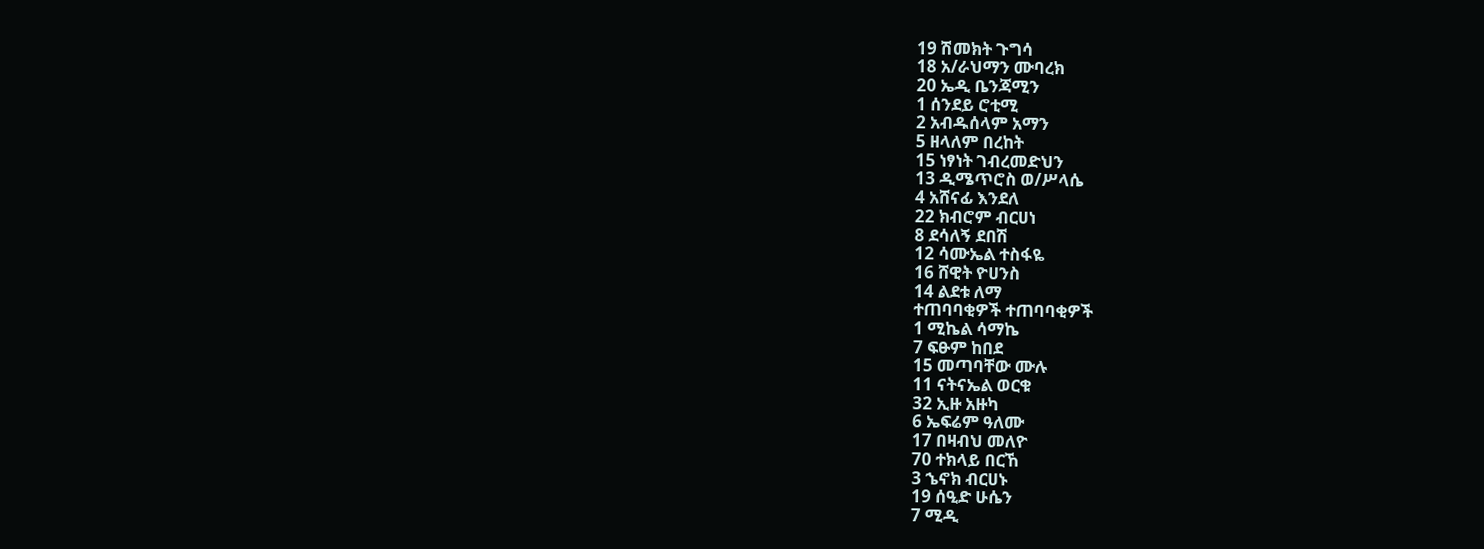19 ሽመክት ጉግሳ
18 አ/ራህማን ሙባረክ
20 ኤዲ ቤንጃሚን
1 ሰንደይ ሮቲሚ
2 አብዱሰላም አማን
5 ዘላለም በረከት
15 ነፃነት ገብረመድህን
13 ዲሜጥሮስ ወ/ሥላሴ
4 አሸናፊ እንደለ
22 ክብሮም ብርሀነ
8 ደሳለኝ ደበሽ
12 ሳሙኤል ተስፋዬ
16 ሸዊት ዮሀንስ
14 ልደቱ ለማ
ተጠባባቂዎች ተጠባባቂዎች
1 ሚኬል ሳማኬ
7 ፍፁም ከበደ
15 መጣባቸው ሙሉ
11 ናትናኤል ወርቁ
32 ኢዙ አዙካ
6 ኤፍሬም ዓለሙ
17 በዛብህ መለዮ
70 ተክላይ በርኸ
3 ኄኖክ ብርሀኑ
19 ሰዒድ ሁሴን
7 ሚዲ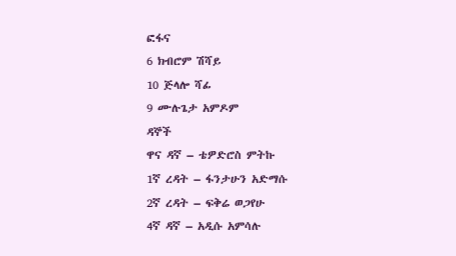ፎፋና
6 ክብሮም ሽሻይ
10 ጅላሎ ሻፊ
9 ሙሉጌታ አምዶም
ዳኞች
ዋና ዳኛ – ቴዎድሮስ ምትኩ
1ኛ ረዳት – ፋንታሁን አድማሱ
2ኛ ረዳት – ፍቅሬ ወጋየሁ
4ኛ ዳኛ – አዲሱ አምሳሉ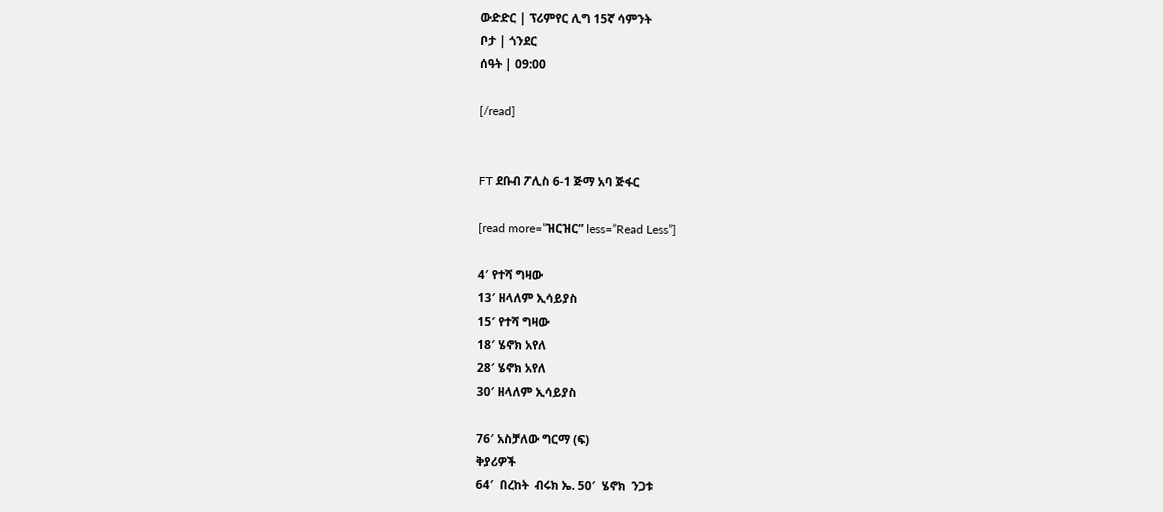ውድድር | ፕሪምየር ሊግ 15ኛ ሳምንት
ቦታ | ጎንደር
ሰዓት | 09:00

[/read]


FT ደቡብ ፖሊስ 6-1 ጅማ አባ ጅፋር

[read more=”ዝርዝር” less=”Read Less”]

4′ የተሻ ግዛው
13′ ዘላለም ኢሳይያስ
15′ የተሻ ግዛው
18′ ሄኖክ አየለ
28′ ሄኖክ አየለ
30′ ዘላለም ኢሳይያስ

76′ አስቻለው ግርማ (ፍ)
ቅያሪዎች
64′  በረከት  ብሩክ ኤ. 50′  ሄኖክ  ንጋቱ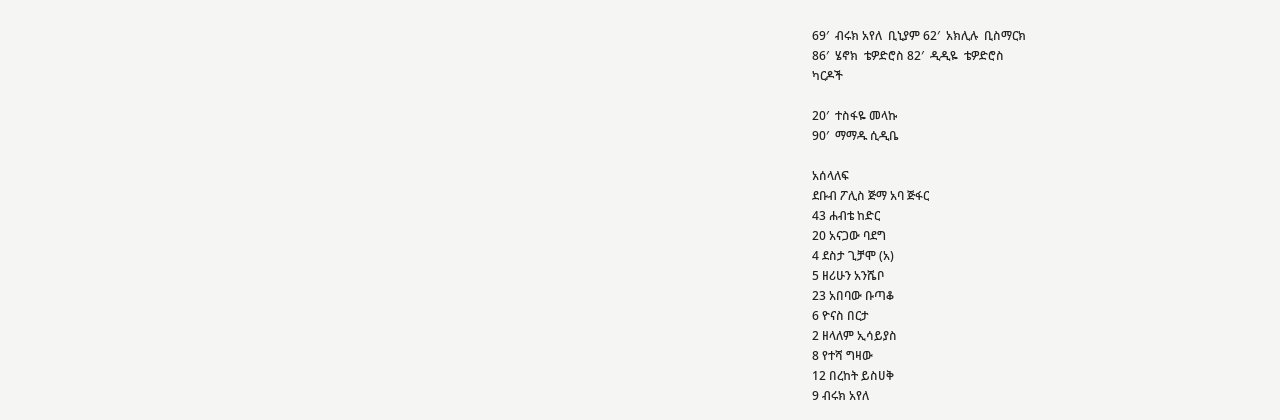69′  ብሩክ አየለ  ቢኒያም 62′  አክሊሉ  ቢስማርክ
86′  ሄኖክ  ቴዎድሮስ 82′  ዲዲዬ  ቴዎድሮስ
ካርዶች

20′  ተስፋዬ መላኩ
90′  ማማዱ ሲዲቤ

አሰላለፍ
ደቡብ ፖሊስ ጅማ አባ ጅፋር
43 ሐብቴ ከድር
20 አናጋው ባደግ
4 ደስታ ጊቻሞ (አ)
5 ዘሪሁን አንሼቦ
23 አበባው ቡጣቆ
6 ዮናስ በርታ
2 ዘላለም ኢሳይያስ
8 የተሻ ግዛው
12 በረከት ይስሀቅ
9 ብሩክ አየለ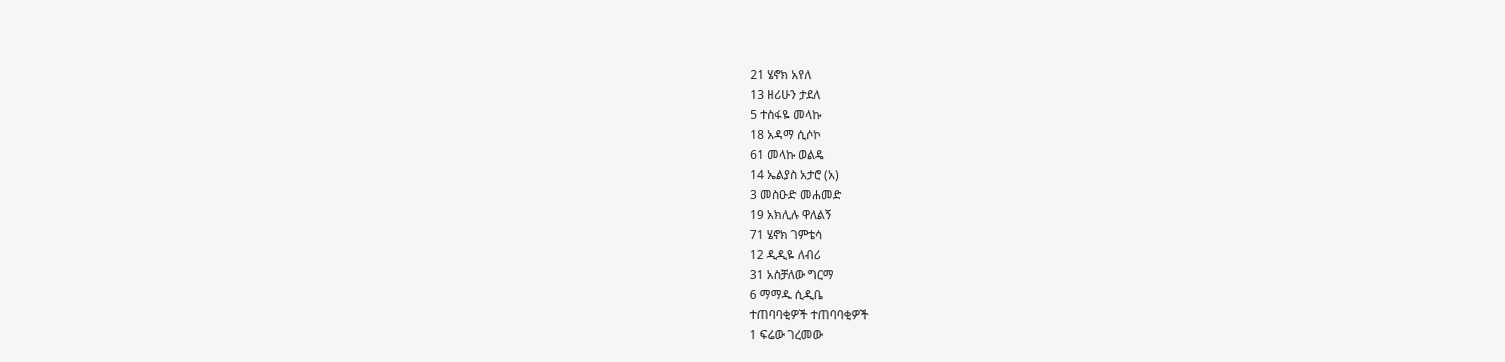21 ሄኖክ አየለ
13 ዘሪሁን ታደለ
5 ተስፋዬ መላኩ
18 አዳማ ሲሶኮ
61 መላኩ ወልዴ
14 ኤልያስ አታሮ (አ)
3 መስዑድ መሐመድ
19 አክሊሉ ዋለልኝ
71 ሄኖክ ገምቴሳ
12 ዲዲዬ ለብሪ
31 አስቻለው ግርማ
6 ማማዱ ሲዲቤ
ተጠባባቂዎች ተጠባባቂዎች
1 ፍሬው ገረመው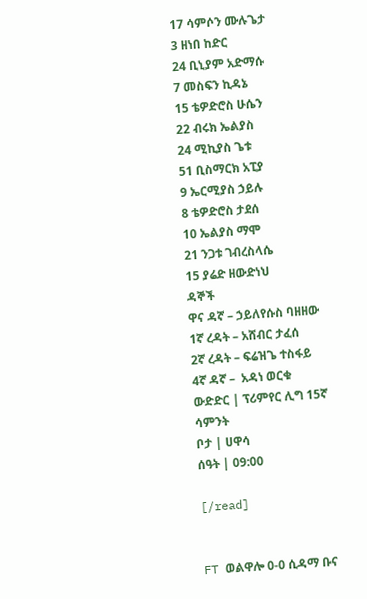17 ሳምሶን ሙሉጌታ
3 ዘነበ ከድር
24 ቢኒያም አድማሱ
7 መስፍን ኪዳኔ
15 ቴዎድሮስ ሁሴን
22 ብሩክ ኤልያስ
24 ሚኪያስ ጌቱ
51 ቢስማርክ አፒያ
9 ኤርሚያስ ኃይሉ
8 ቴዎድሮስ ታደሰ
10 ኤልያስ ማሞ
21 ንጋቱ ገብረስላሴ
15 ያሬድ ዘውድነህ
ዳኞች
ዋና ዳኛ – ኃይለየሱስ ባዘዘው
1ኛ ረዳት – አሸብር ታፈሰ
2ኛ ረዳት – ፍሬዝጌ ተስፋይ
4ኛ ዳኛ –  አዳነ ወርቁ
ውድድር | ፕሪምየር ሊግ 15ኛ ሳምንት
ቦታ | ሀዋሳ
ሰዓት | 09:00

[/read]


FT ወልዋሎ 0-0 ሲዳማ ቡና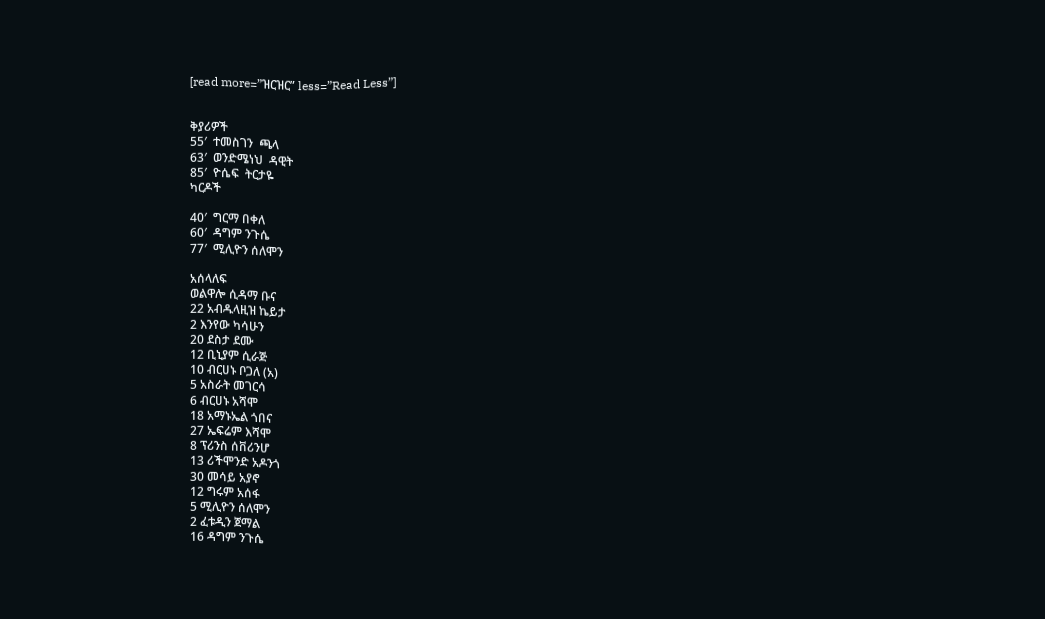[read more=”ዝርዝር” less=”Read Less”]


ቅያሪዎች
55′  ተመስገን  ጫላ
63′  ወንድሜነህ  ዳዊት
85′  ዮሴፍ  ትርታዬ
ካርዶች

40′  ግርማ በቀለ
60′  ዳግም ንጉሴ
77′  ሚሊዮን ሰለሞን

አሰላለፍ
ወልዋሎ ሲዳማ ቡና
22 አብዱላዚዝ ኬይታ
2 እንየው ካሳሁን
20 ደስታ ደሙ
12 ቢኒያም ሲራጅ
10 ብርሀኑ ቦጋለ (አ)
5 አስራት መገርሳ
6 ብርሀኑ አሻሞ
18 አማኑኤል ጎበና
27 ኤፍሬም እሻሞ
8 ፕሪንስ ሰቨሪንሆ
13 ሪችሞንድ አዶንጎ
30 መሳይ አያኖ
12 ግሩም አሰፋ
5 ሚሊዮን ሰለሞን
2 ፈቱዲን ጀማል
16 ዳግም ንጉሴ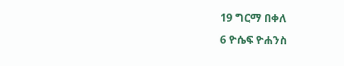19 ግርማ በቀለ
6 ዮሴፍ ዮሐንስ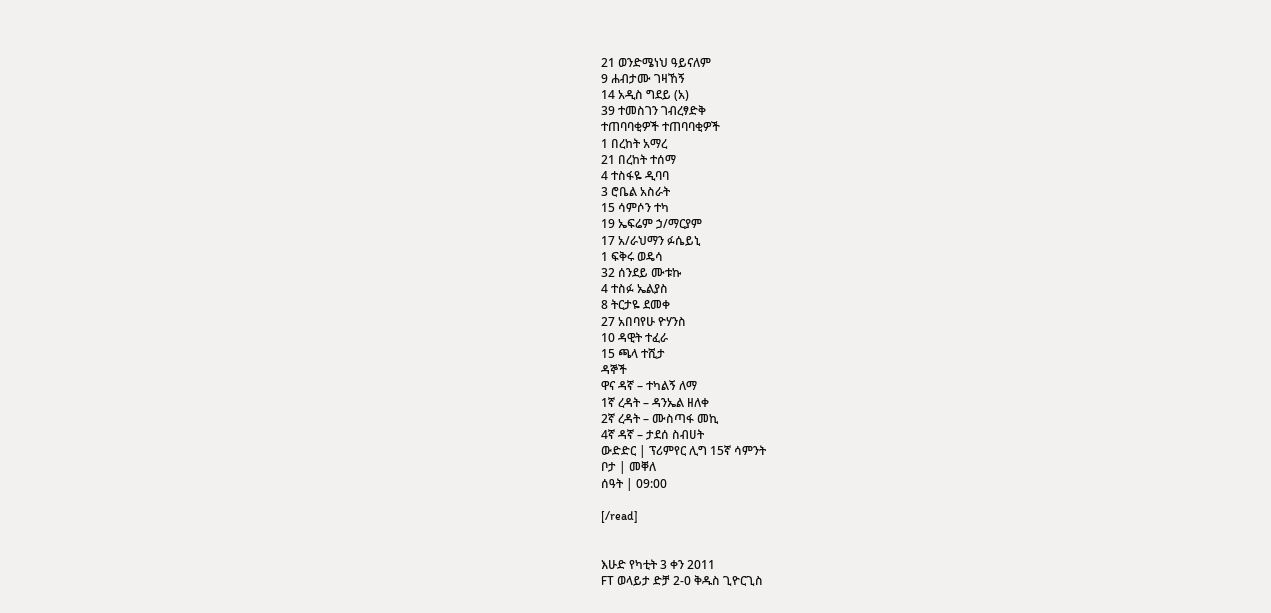21 ወንድሜነህ ዓይናለም
9 ሐብታሙ ገዛኸኝ
14 አዲስ ግደይ (አ)
39 ተመስገን ገብረፃድቅ
ተጠባባቂዎች ተጠባባቂዎች
1 በረከት አማረ
21 በረከት ተሰማ
4 ተስፋዬ ዲባባ
3 ሮቤል አስራት
15 ሳምሶን ተካ
19 ኤፍሬም ኃ/ማርያም
17 አ/ራህማን ፉሴይኒ
1 ፍቅሩ ወዴሳ
32 ሰንደይ ሙቱኩ
4 ተስፉ ኤልያስ
8 ትርታዬ ደመቀ
27 አበባየሁ ዮሃንስ
10 ዳዊት ተፈራ
15 ጫላ ተሺታ
ዳኞች
ዋና ዳኛ – ተካልኝ ለማ
1ኛ ረዳት – ዳንኤል ዘለቀ
2ኛ ረዳት – ሙስጣፋ መኪ
4ኛ ዳኛ – ታደሰ ስብሀት
ውድድር | ፕሪምየር ሊግ 15ኛ ሳምንት
ቦታ | መቐለ
ሰዓት | 09:00

[/read]


እሁድ የካቲት 3 ቀን 2011
FT ወላይታ ድቻ 2-0 ቅዱስ ጊዮርጊስ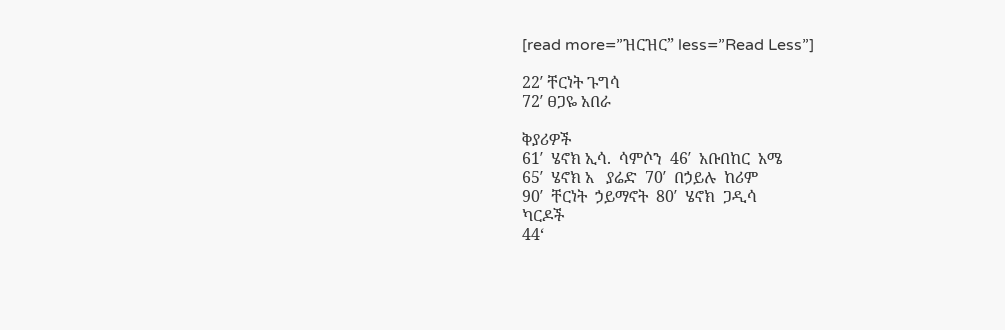[read more=”ዝርዝር” less=”Read Less”]

22′ ቸርነት ጉግሳ
72′ ፀጋዬ አበራ

ቅያሪዎች
61′  ሄኖክ ኢሳ.  ሳምሶን  46′  አቡበከር  አሜ
65′  ሄኖክ አ   ያሬድ  70′  በኃይሉ  ከሪም
90′  ቸርነት  ኃይማኖት  80′  ሄኖክ  ጋዲሳ
ካርዶች
44‘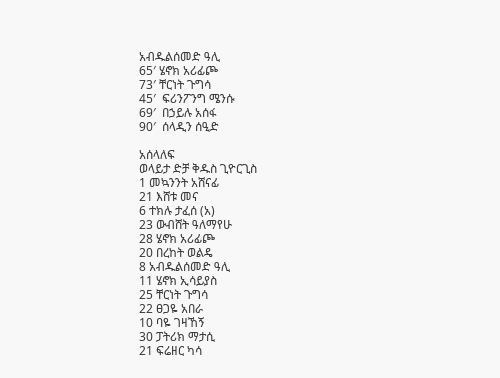አብዱልሰመድ ዓሊ
65′ ሄኖክ አሪፊጮ
73′ ቸርነት ጉግሳ
45′  ፍሪንፖንግ ሜንሱ
69′  በኃይሉ አሰፋ
90′  ሰላዲን ሰዒድ

አሰላለፍ
ወላይታ ድቻ ቅዱስ ጊዮርጊስ
1 መኳንንት አሸናፊ
21 እሸቱ መና
6 ተክሉ ታፈሰ (አ)
23 ውብሸት ዓለማየሁ
28 ሄኖክ አሪፊጮ
20 በረከት ወልዴ
8 አብዱልሰመድ ዓሊ
11 ሄኖክ ኢሳይያስ
25 ቸርነት ጉግሳ
22 ፀጋዬ አበራ
10 ባዬ ገዛኸኝ
30 ፓትሪክ ማታሲ
21 ፍሬዘር ካሳ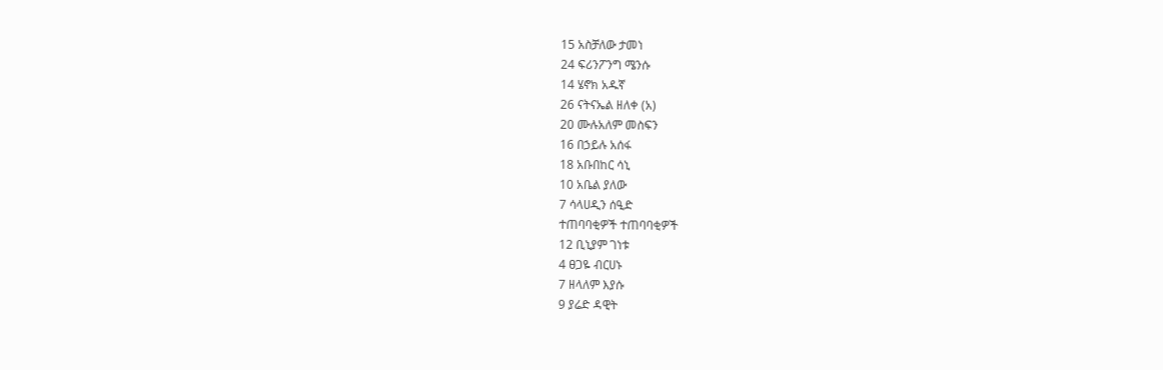15 አስቻለው ታመነ
24 ፍሪንፖንግ ሜንሱ
14 ሄኖክ አዱኛ
26 ናትናኤል ዘለቀ (አ)
20 ሙሉአለም መስፍን
16 በኃይሉ አሰፋ
18 አቡበከር ሳኒ
10 አቤል ያለው
7 ሳላሀዲን ሰዒድ
ተጠባባቂዎች ተጠባባቂዎች
12 ቢኒያም ገነቱ
4 ፀጋዬ ብርሀኑ
7 ዘላለም እያሱ
9 ያሬድ ዳዊት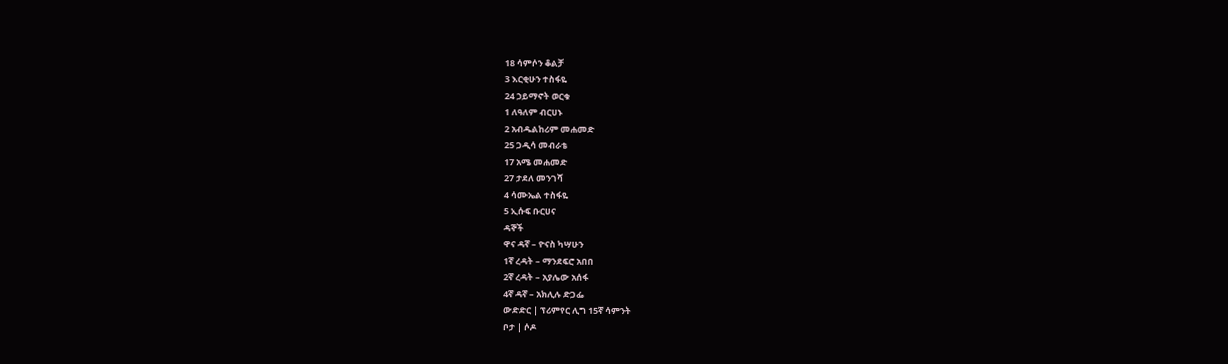18 ሳምሶን ቆልቻ
3 እርቂሁን ተስፋዬ
24 ኃይማኖት ወርቁ
1 ለዓለም ብርሀኑ
2 አብዱልከሪም መሐመድ
25 ጋዲሳ መብራቴ
17 አሜ መሐመድ
27 ታደለ መንገሻ
4 ሳሙኤል ተስፋዬ
5 ኢሱፍ ቡርሀና
ዳኞች
ዋና ዳኛ – ዮናስ ካሣሁን
1ኛ ረዳት – ማንደፍሮ አበበ
2ኛ ረዳት – አያሌው አሰፋ
4ኛ ዳኛ – አክሊሉ ድጋፌ
ውድድር | ፕሪምየር ሊግ 15ኛ ሳምንት
ቦታ | ሶዶ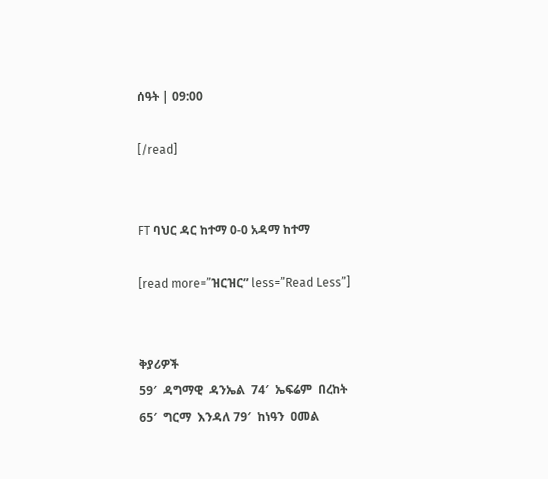ሰዓት | 09:00

[/read]


FT ባህር ዳር ከተማ 0-0 አዳማ ከተማ

[read more=”ዝርዝር” less=”Read Less”]


ቅያሪዎች
59′  ዳግማዊ  ዳንኤል  74′  ኤፍሬም  በረከት
65′  ግርማ  እንዳለ 79′  ከነዓን  ዐመል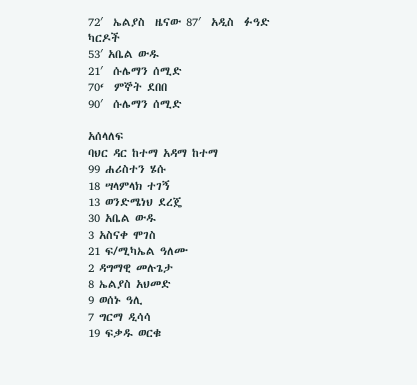72′  ኤልያስ  ዜናው 87′  አዲስ  ፉዓድ
ካርዶች
53′ አቤል ውዱ
21′  ሱሌማን ሰሚድ
70‘  ምኞት ደበበ
90′  ሱሌማን ሰሚድ

አሰላለፍ
ባህር ዳር ከተማ አዳማ ከተማ
99 ሐሪስተን ሄሱ
18 ሣላምላክ ተገኝ
13 ወንድሜነህ ደረጄ
30 አቤል ውዱ
3 አስናቀ ሞገስ
21 ፍ/ሚካኤል ዓለሙ
2 ዳግማዊ መሉጌታ
8 ኤልያስ አህመድ
9 ወሰኑ ዓሊ
7 ግርማ ዲሳሳ
19 ፍቃዱ ወርቁ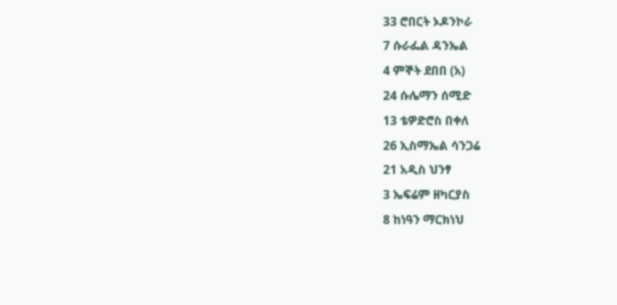33 ሮበርት ኦዶንኮራ
7 ሱራፌል ዳንኤል
4 ምኞት ደበበ (አ)
24 ሱሌማን ሰሚድ
13 ቴዎድሮስ በቀለ
26 ኢስማኤል ሳንጋሬ
21 አዲስ ህንፃ
3 ኤፍሬም ዘካርያስ
8 ከነዓን ማርክነህ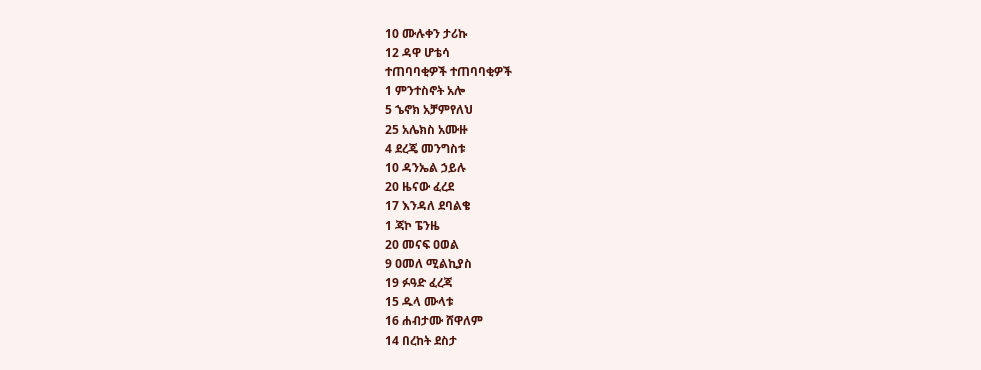10 ሙሉቀን ታሪኩ
12 ዳዋ ሆቴሳ
ተጠባባቂዎች ተጠባባቂዎች
1 ምንተስኖት አሎ
5 ኄኖክ አቻምየለህ
25 አሌክስ አሙዙ
4 ደረጄ መንግስቱ
10 ዳንኤል ኃይሉ
20 ዜናው ፈረደ
17 እንዳለ ደባልቄ
1 ጃኮ ፔንዜ
20 መናፍ ዐወል
9 ዐመለ ሚልኪያስ
19 ፉዓድ ፈረጃ
15 ዱላ ሙላቱ
16 ሐብታሙ ሸዋለም
14 በረከት ደስታ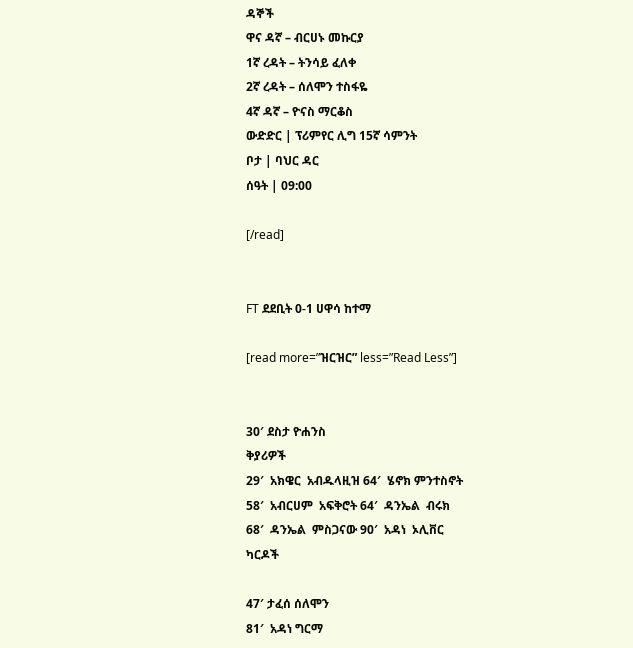ዳኞች
ዋና ዳኛ – ብርሀኑ መኩርያ
1ኛ ረዳት – ትንሳይ ፈለቀ
2ኛ ረዳት – ሰለሞን ተስፋዬ
4ኛ ዳኛ – ዮናስ ማርቆስ
ውድድር | ፕሪምየር ሊግ 15ኛ ሳምንት
ቦታ | ባህር ዳር
ሰዓት | 09:00

[/read]


FT ደደቢት 0-1 ሀዋሳ ከተማ

[read more=”ዝርዝር” less=”Read Less”]


30′ ደስታ ዮሐንስ
ቅያሪዎች
29′  አክዌር  አብዱላዚዝ 64′  ሄኖክ ምንተስኖት
58′  አብርሀም  አፍቅሮት 64′  ዳንኤል  ብሩክ
68′  ዳንኤል  ምስጋናው 90′  አዳነ  ኦሊቨር
ካርዶች

47′ ታፈሰ ሰለሞን
81′  አዳነ ግርማ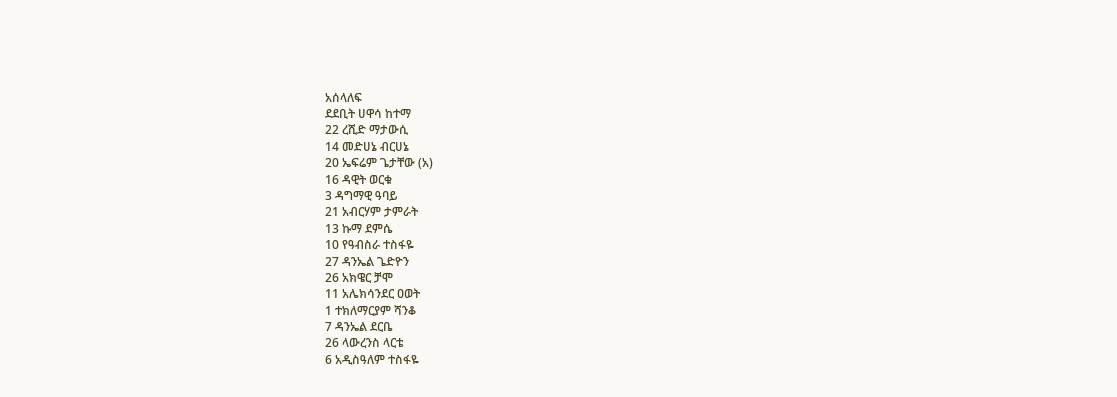አሰላለፍ
ደደቢት ሀዋሳ ከተማ
22 ረሺድ ማታውሲ
14 መድሀኔ ብርሀኔ
20 ኤፍሬም ጌታቸው (አ)
16 ዳዊት ወርቁ
3 ዳግማዊ ዓባይ
21 አብርሃም ታምራት
13 ኩማ ደምሴ
10 የዓብስራ ተስፋዬ
27 ዳንኤል ጌድዮን
26 አክዌር ቻሞ
11 አሌክሳንደር ዐወት
1 ተክለማርያም ሻንቆ
7 ዳንኤል ደርቤ
26 ላውረንስ ላርቴ
6 አዲስዓለም ተስፋዬ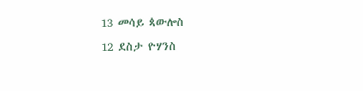13 መሳይ ጳውሎስ
12 ደስታ ዮሃንስ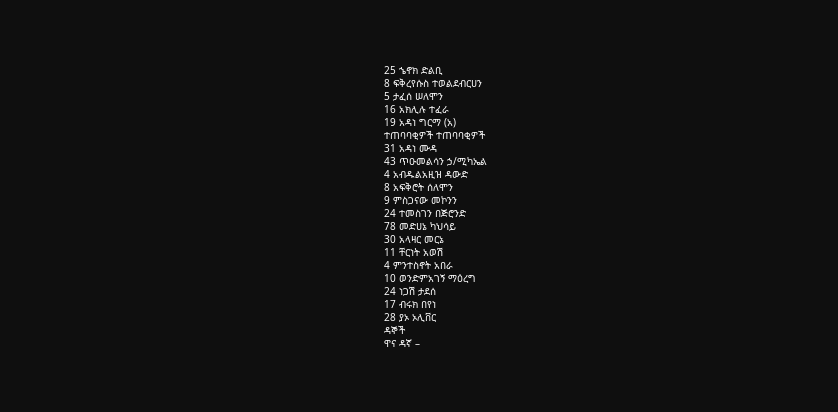25 ኄኖክ ድልቢ
8 ፍቅረየሱስ ተወልደብርሀን
5 ታፈሰ ሠለሞን
16 አክሊሉ ተፈራ
19 አዳነ ግርማ (አ)
ተጠባባቂዎች ተጠባባቂዎች
31 አዳነ ሙዳ
43 ጥዑመልሳን ኃ/ሚካኤል
4 አብዱልአዚዝ ዳውድ
8 አፍቅሮት ሰለሞን
9 ምስጋናው መኮንን
24 ተመስገን በጅሮንድ
78 መድሀኔ ካህሳይ
30 አላዛር መርኔ
11 ቸርነት አወሽ
4 ምንተስኖት አበራ
10 ወንድምአገኝ ማዕረግ
24 ነጋሽ ታደሰ
17 ብሩክ በየነ
28 ያኦ ኦሊቨር
ዳኞች
ዋና ዳኛ –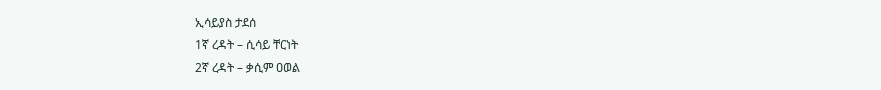ኢሳይያስ ታደሰ
1ኛ ረዳት – ሲሳይ ቸርነት
2ኛ ረዳት – ቃሲም ዐወል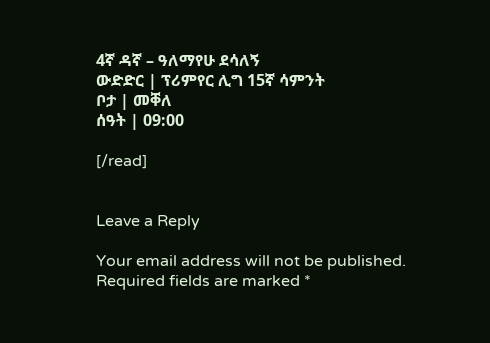4ኛ ዳኛ – ዓለማየሁ ደሳለኝ
ውድድር | ፕሪምየር ሊግ 15ኛ ሳምንት
ቦታ | መቐለ
ሰዓት | 09:00

[/read]


Leave a Reply

Your email address will not be published. Required fields are marked *